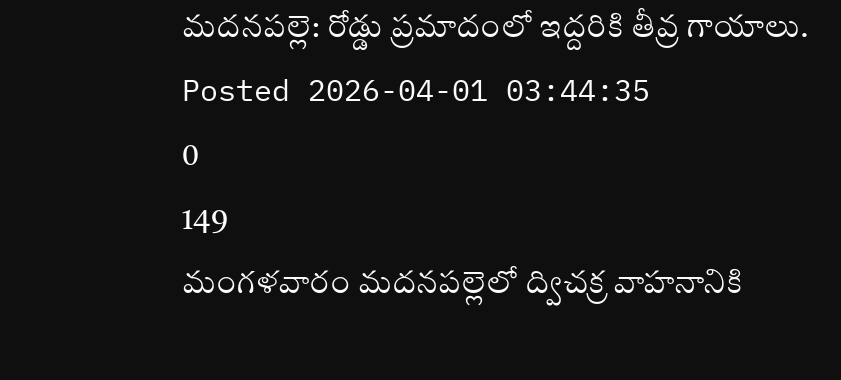మదనపల్లె: రోడ్డు ప్రమాదంలో ఇద్దరికి తీవ్ర గాయాలు.
Posted 2026-04-01 03:44:35
0
149
మంగళవారం మదనపల్లెలో ద్విచక్ర వాహనానికి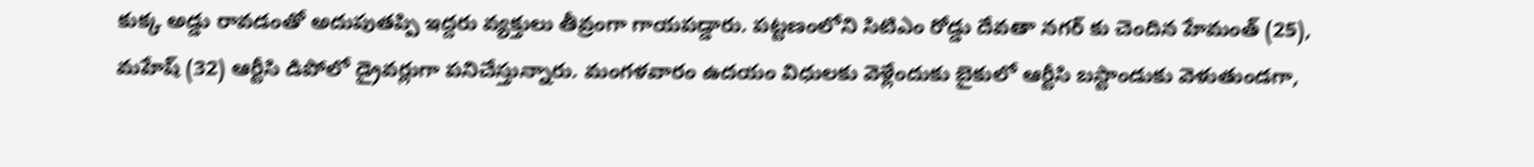కుక్క అడ్డు రావడంతో అదుపుతప్పి ఇద్దరు వ్యక్తులు తీవ్రంగా గాయపడ్డారు. పట్టణంలోని సిటిఎం రోడ్డు దేవతా నగర్ కు చెందిన హేమంత్ (25), మహేష్ (32) ఆర్టీసి డిపోలో డ్రైవర్లుగా పనిచేస్తున్నారు. మంగళవారం ఉదయం విధులకు వెళ్లేందుకు బైకులో ఆర్టీసి బస్టాండుకు వెళుతుండగా,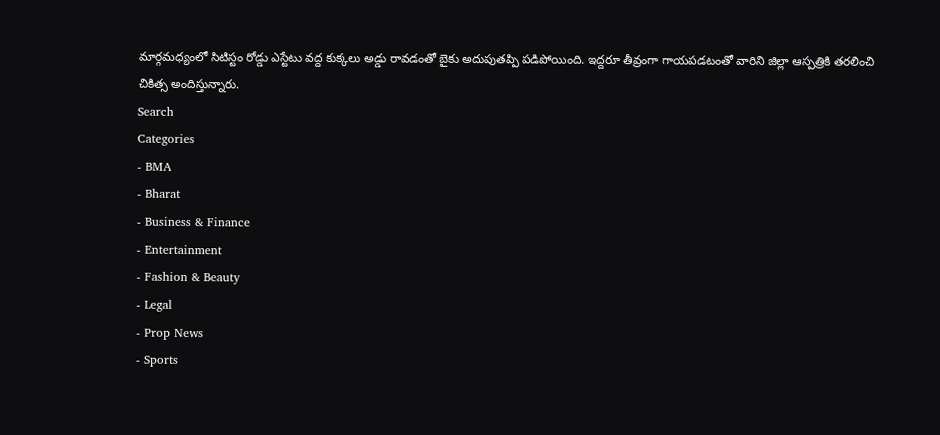మార్గమధ్యంలో సిటిస్టం రోడ్డు ఎస్టేటు వద్ద కుక్కలు అడ్డు రావడంతో బైకు అదుపుతప్పి పడిపోయింది. ఇద్దరూ తీవ్రంగా గాయపడటంతో వారిని జిల్లా ఆస్పత్రికి తరలించి చికిత్స అందిస్తున్నారు.
Search
Categories
- BMA
- Bharat
- Business & Finance
- Entertainment
- Fashion & Beauty
- Legal
- Prop News
- Sports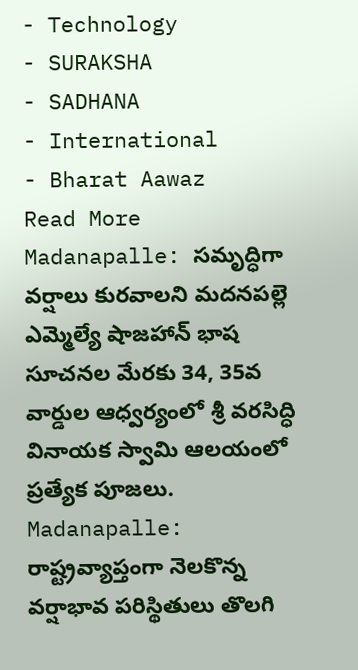- Technology
- SURAKSHA
- SADHANA
- International
- Bharat Aawaz
Read More
Madanapalle: సమృద్ధిగా వర్షాలు కురవాలని మదనపల్లె ఎమ్మెల్యే షాజహాన్ భాష సూచనల మేరకు 34, 35వ వార్డుల ఆధ్వర్యంలో శ్రీ వరసిద్ధి వినాయక స్వామి ఆలయంలో ప్రత్యేక పూజలు.
Madanapalle: రాష్ట్రవ్యాప్తంగా నెలకొన్న వర్షాభావ పరిస్థితులు తొలగి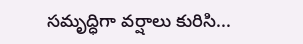సమృద్ధిగా వర్షాలు కురిసి...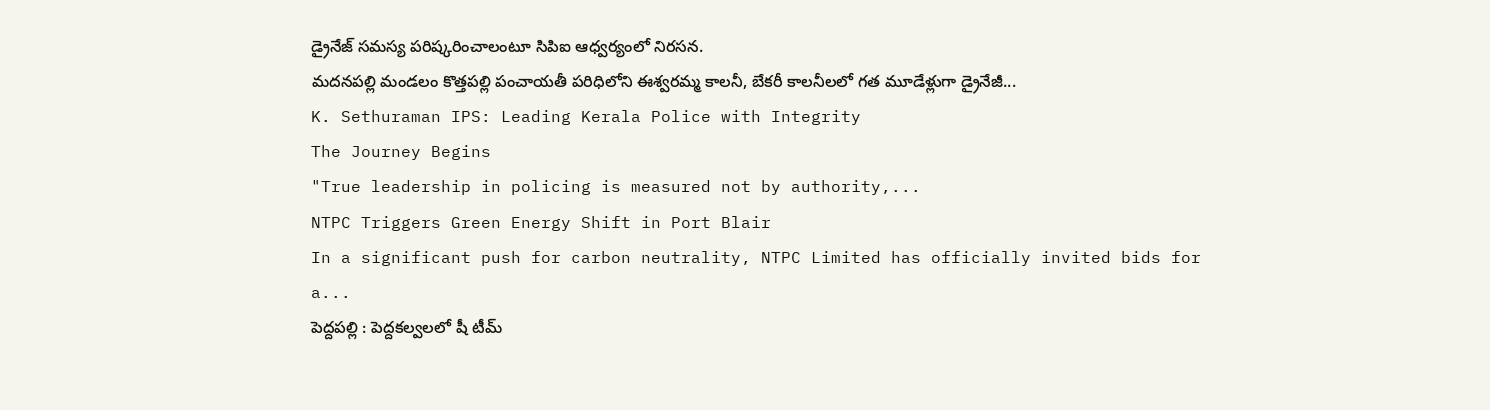డ్రైనేజ్ సమస్య పరిష్కరించాలంటూ సిపిఐ ఆధ్వర్యంలో నిరసన.
మదనపల్లి మండలం కొత్తపల్లి పంచాయతీ పరిధిలోని ఈశ్వరమ్మ కాలనీ, బేకరీ కాలనీలలో గత మూడేళ్లుగా డ్రైనేజీ...
K. Sethuraman IPS: Leading Kerala Police with Integrity
The Journey Begins
"True leadership in policing is measured not by authority,...
NTPC Triggers Green Energy Shift in Port Blair
In a significant push for carbon neutrality, NTPC Limited has officially invited bids for a...
పెద్దపల్లి : పెద్దకల్వలలో షీ టీమ్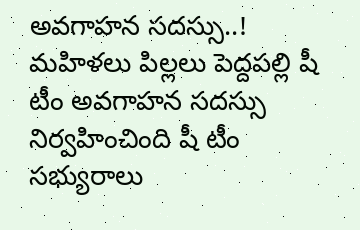అవగాహన సదస్సు..!
మహిళలు పిల్లలు పెద్దపల్లి షీ టీం అవగాహన సదస్సు నిర్వహించింది షీ టీం సభ్యురాలు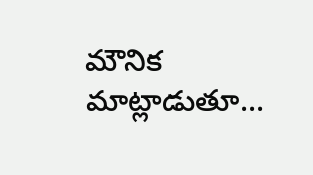మౌనిక మాట్లాడుతూ...